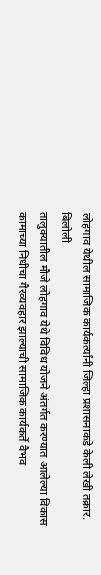लोहगाव येथील सामाजिक कार्यकर्त्यांनी जिल्हा प्रशासनाकडे केली लेखी तक्रार.
बिलोली
तालुक्यातील मौजे लोहगाव येथे विविध योजने अंतर्गत करण्यात आलेल्या विकास कामाच्या निधीचा गैरव्यवहार झाल्याची सामाजिक कार्यकर्ते वैभव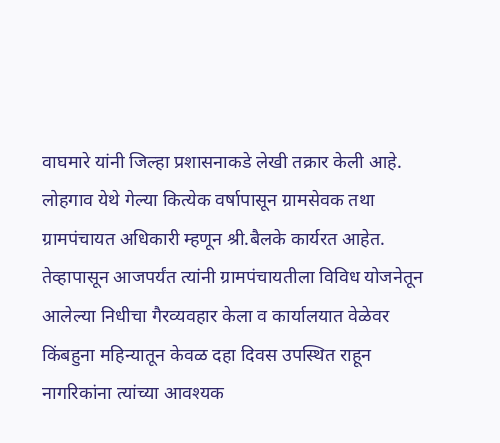वाघमारे यांनी जिल्हा प्रशासनाकडे लेखी तक्रार केली आहे.
लोहगाव येथे गेल्या कित्येक वर्षापासून ग्रामसेवक तथा ग्रामपंचायत अधिकारी म्हणून श्री.बैलके कार्यरत आहेत. तेव्हापासून आजपर्यंत त्यांनी ग्रामपंचायतीला विविध योजनेतून आलेल्या निधीचा गैरव्यवहार केला व कार्यालयात वेळेवर किंबहुना महिन्यातून केवळ दहा दिवस उपस्थित राहून नागरिकांना त्यांच्या आवश्यक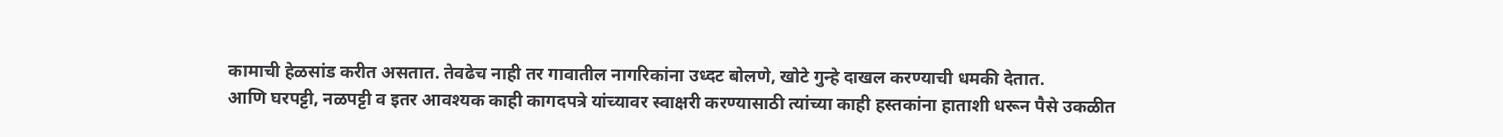कामाची हेळसांड करीत असतात. तेवढेच नाही तर गावातील नागरिकांना उध्दट बोलणे, खोटे गुन्हे दाखल करण्याची धमकी देतात.
आणि घरपट्टी, नळपट्टी व इतर आवश्यक काही कागदपत्रे यांच्यावर स्वाक्षरी करण्यासाठी त्यांच्या काही हस्तकांना हाताशी धरून पैसे उकळीत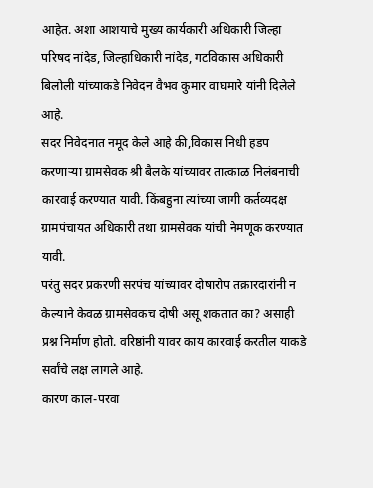आहेत. अशा आशयाचे मुख्य कार्यकारी अधिकारी जिल्हा परिषद नांदेड, जिल्हाधिकारी नांदेड, गटविकास अधिकारी बिलोली यांच्याकडे निवेदन वैभव कुमार वाघमारे यांनी दिलेले आहे.
सदर निवेदनात नमूद केले आहे की,विकास निधी हडप करणाऱ्या ग्रामसेवक श्री बैलके यांच्यावर तात्काळ निलंबनाची कारवाई करण्यात यावी. किंबहुना त्यांच्या जागी कर्तव्यदक्ष ग्रामपंचायत अधिकारी तथा ग्रामसेवक यांची नेमणूक करण्यात यावी.
परंतु सदर प्रकरणी सरपंच यांच्यावर दोषारोप तक्रारदारांनी न केल्याने केवळ ग्रामसेवकच दोषी असू शकतात का? असाही प्रश्न निर्माण होतो. वरिष्ठांनी यावर काय कारवाई करतील याकडे सर्वांचे लक्ष लागले आहे.
कारण काल-परवा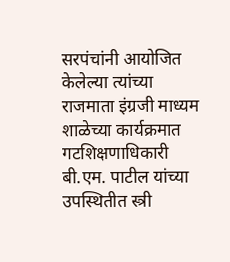सरपंचांनी आयोजित केलेल्या त्यांच्या राजमाता इंग्रजी माध्यम शाळेच्या कार्यक्रमात गटशिक्षणाधिकारी बी.एम. पाटील यांच्या उपस्थितीत स्त्री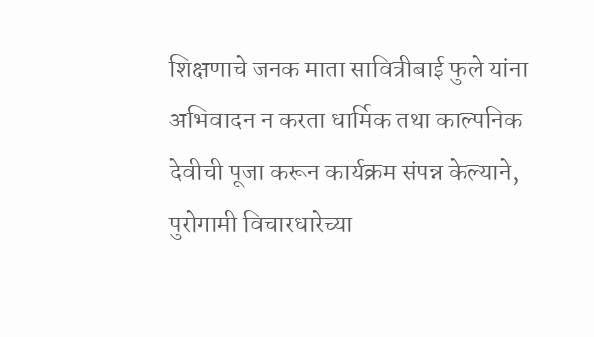शिक्षणाचे जनक माता सावित्रीबाई फुले यांना अभिवादन न करता धार्मिक तथा काल्पनिक देवीची पूजा करून कार्यक्रम संपन्न केल्याने, पुरोगामी विचारधारेच्या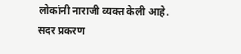लोकांनी नाराजी व्यक्त केली आहे.
सदर प्रकरण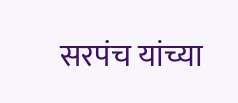सरपंच यांच्या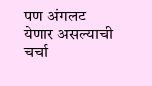पण अंगलट येणार असल्याची चर्चा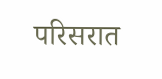परिसरात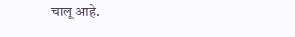चालू आहे.